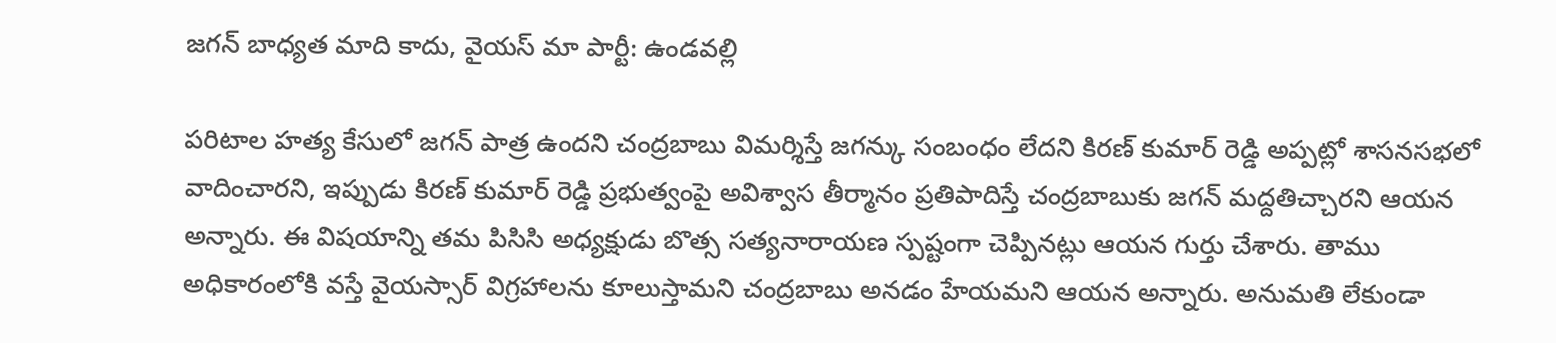జగన్ బాధ్యత మాది కాదు, వైయస్ మా పార్టీ: ఉండవల్లి

పరిటాల హత్య కేసులో జగన్ పాత్ర ఉందని చంద్రబాబు విమర్శిస్తే జగన్కు సంబంధం లేదని కిరణ్ కుమార్ రెడ్డి అప్పట్లో శాసనసభలో వాదించారని, ఇప్పుడు కిరణ్ కుమార్ రెడ్డి ప్రభుత్వంపై అవిశ్వాస తీర్మానం ప్రతిపాదిస్తే చంద్రబాబుకు జగన్ మద్దతిచ్చారని ఆయన అన్నారు. ఈ విషయాన్ని తమ పిసిసి అధ్యక్షుడు బొత్స సత్యనారాయణ స్పష్టంగా చెప్పినట్లు ఆయన గుర్తు చేశారు. తాము అధికారంలోకి వస్తే వైయస్సార్ విగ్రహాలను కూలుస్తామని చంద్రబాబు అనడం హేయమని ఆయన అన్నారు. అనుమతి లేకుండా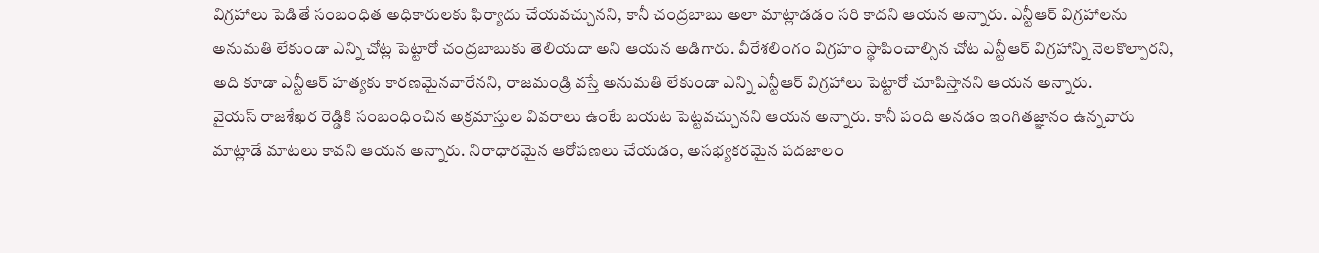విగ్రహాలు పెడితే సంబంధిత అధికారులకు ఫిర్యాదు చేయవచ్చునని, కానీ చంద్రబాబు అలా మాట్లాడడం సరి కాదని ఆయన అన్నారు. ఎన్టీఆర్ విగ్రహాలను అనుమతి లేకుండా ఎన్ని చోట్ల పెట్టారో చంద్రబాబుకు తెలియదా అని ఆయన అడిగారు. వీరేశలింగం విగ్రహం స్థాపించాల్సిన చోట ఎన్టీఆర్ విగ్రహాన్ని నెలకొల్పారని, అది కూడా ఎన్టీఆర్ హత్యకు కారణమైనవారేనని, రాజమండ్రి వస్తే అనుమతి లేకుండా ఎన్ని ఎన్టీఆర్ విగ్రహాలు పెట్టారో చూపిస్తానని ఆయన అన్నారు.
వైయస్ రాజశేఖర రెడ్డికి సంబంధించిన అక్రమాస్తుల వివరాలు ఉంటే బయట పెట్టవచ్చునని ఆయన అన్నారు. కానీ పంది అనడం ఇంగితజ్ఞానం ఉన్నవారు మాట్లాడే మాటలు కావని ఆయన అన్నారు. నిరాధారమైన ఆరోపణలు చేయడం, అసభ్యకరమైన పదజాలం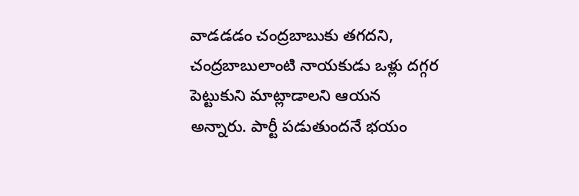వాడడడం చంద్రబాబుకు తగదని, చంద్రబాబులాంటి నాయకుడు ఒళ్లు దగ్గర పెట్టుకుని మాట్లాడాలని ఆయన అన్నారు. పార్టీ పడుతుందనే భయం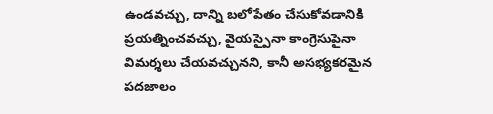ఉండవచ్చు, దాన్ని బలోపేతం చేసుకోవడానికి ప్రయత్నించవచ్చు, వైయస్పైనా కాంగ్రెసుపైనా విమర్శలు చేయవచ్చునని, కానీ అసభ్యకరమైన పదజాలం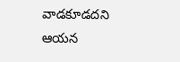వాడకూడదని ఆయన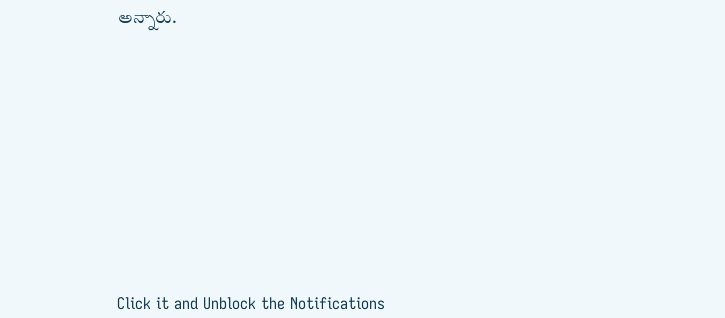అన్నారు.












Click it and Unblock the Notifications